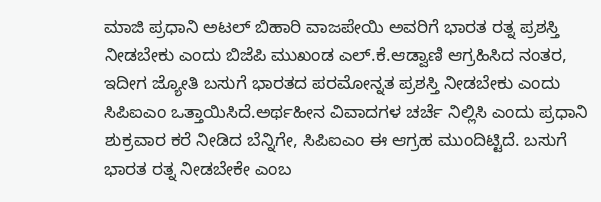ಮಾಜಿ ಪ್ರಧಾನಿ ಅಟಲ್ ಬಿಹಾರಿ ವಾಜಪೇಯಿ ಅವರಿಗೆ ಭಾರತ ರತ್ನ ಪ್ರಶಸ್ತಿ ನೀಡಬೇಕು ಎಂದು ಬಿಜೆಪಿ ಮುಖಂಡ ಎಲ್.ಕೆ.ಆಡ್ವಾಣಿ ಆಗ್ರಹಿಸಿದ ನಂತರ, ಇದೀಗ ಜ್ಯೋತಿ ಬಸುಗೆ ಭಾರತದ ಪರಮೋನ್ನತ ಪ್ರಶಸ್ತಿ ನೀಡಬೇಕು ಎಂದು ಸಿಪಿಐಎಂ ಒತ್ತಾಯಿಸಿದೆ.ಅರ್ಥಹೀನ ವಿವಾದಗಳ ಚರ್ಚೆ ನಿಲ್ಲಿಸಿ ಎಂದು ಪ್ರಧಾನಿ ಶುಕ್ರವಾರ ಕರೆ ನೀಡಿದ ಬೆನ್ನಿಗೇ, ಸಿಪಿಐಎಂ ಈ ಆಗ್ರಹ ಮುಂದಿಟ್ಟಿದೆ. ಬಸುಗೆ ಭಾರತ ರತ್ನ ನೀಡಬೇಕೇ ಎಂಬ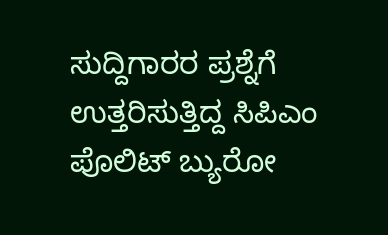ಸುದ್ದಿಗಾರರ ಪ್ರಶ್ನೆಗೆ ಉತ್ತರಿಸುತ್ತಿದ್ದ ಸಿಪಿಎಂ ಪೊಲಿಟ್ ಬ್ಯುರೋ